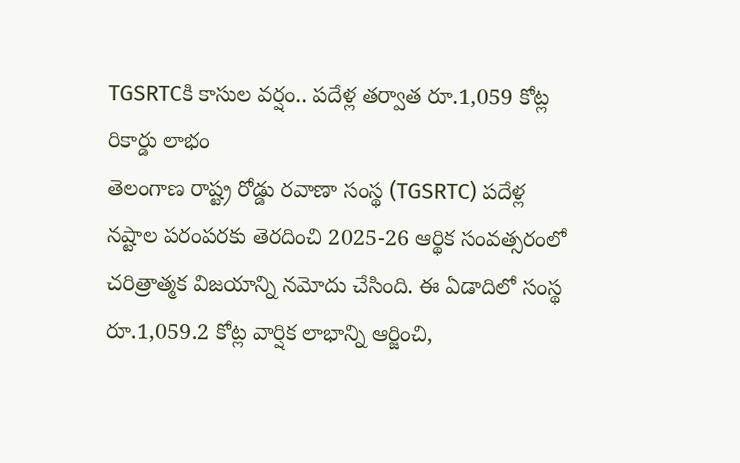TGSRTCకి కాసుల వర్షం.. పదేళ్ల తర్వాత రూ.1,059 కోట్ల రికార్డు లాభం
తెలంగాణ రాష్ట్ర రోడ్డు రవాణా సంస్థ (TGSRTC) పదేళ్ల నష్టాల పరంపరకు తెరదించి 2025-26 ఆర్థిక సంవత్సరంలో చరిత్రాత్మక విజయాన్ని నమోదు చేసింది. ఈ ఏడాదిలో సంస్థ రూ.1,059.2 కోట్ల వార్షిక లాభాన్ని ఆర్జించి,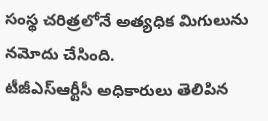సంస్థ చరిత్రలోనే అత్యధిక మిగులును నమోదు చేసింది.
టీజీఎస్ఆర్టీసీ అధికారులు తెలిపిన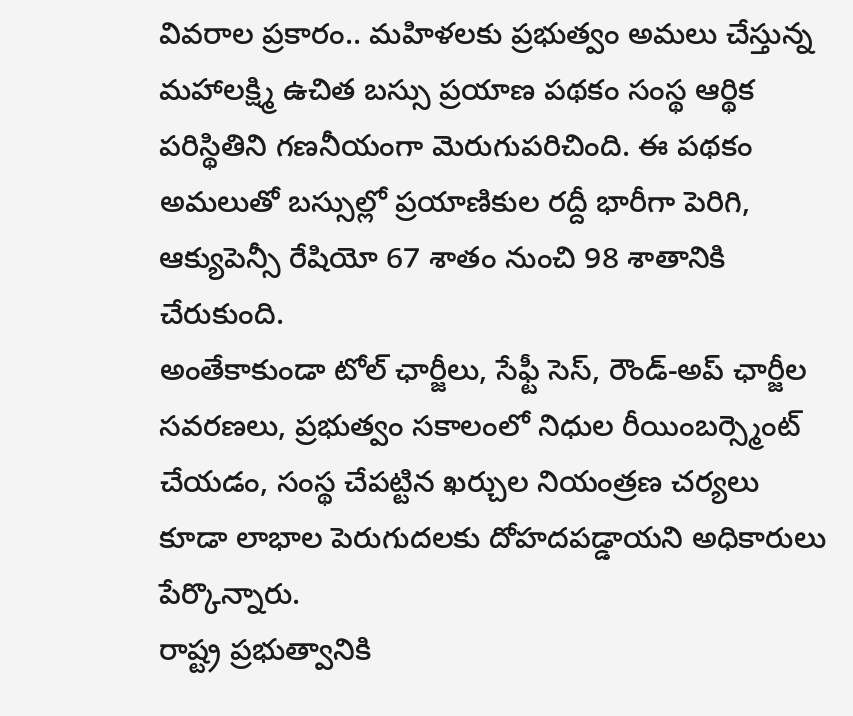వివరాల ప్రకారం.. మహిళలకు ప్రభుత్వం అమలు చేస్తున్న మహాలక్ష్మి ఉచిత బస్సు ప్రయాణ పథకం సంస్థ ఆర్థిక పరిస్థితిని గణనీయంగా మెరుగుపరిచింది. ఈ పథకం అమలుతో బస్సుల్లో ప్రయాణికుల రద్దీ భారీగా పెరిగి, ఆక్యుపెన్సీ రేషియో 67 శాతం నుంచి 98 శాతానికి చేరుకుంది.
అంతేకాకుండా టోల్ ఛార్జీలు, సేఫ్టీ సెస్, రౌండ్-అప్ ఛార్జీల సవరణలు, ప్రభుత్వం సకాలంలో నిధుల రీయింబర్స్మెంట్ చేయడం, సంస్థ చేపట్టిన ఖర్చుల నియంత్రణ చర్యలు కూడా లాభాల పెరుగుదలకు దోహదపడ్డాయని అధికారులు పేర్కొన్నారు.
రాష్ట్ర ప్రభుత్వానికి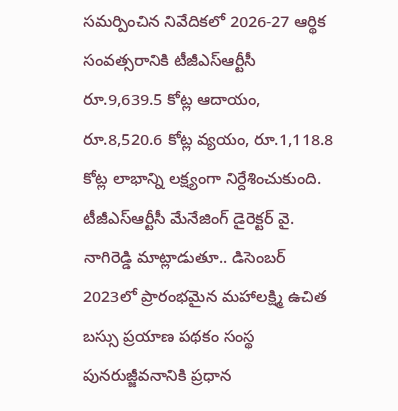సమర్పించిన నివేదికలో 2026-27 ఆర్థిక సంవత్సరానికి టీజీఎస్ఆర్టీసీ రూ.9,639.5 కోట్ల ఆదాయం, రూ.8,520.6 కోట్ల వ్యయం, రూ.1,118.8 కోట్ల లాభాన్ని లక్ష్యంగా నిర్దేశించుకుంది.
టీజీఎస్ఆర్టీసీ మేనేజింగ్ డైరెక్టర్ వై. నాగిరెడ్డి మాట్లాడుతూ.. డిసెంబర్ 2023లో ప్రారంభమైన మహాలక్ష్మి ఉచిత బస్సు ప్రయాణ పథకం సంస్థ పునరుజ్జీవనానికి ప్రధాన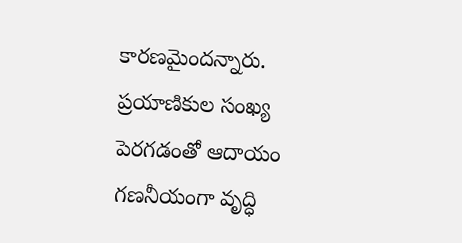కారణమైందన్నారు. ప్రయాణికుల సంఖ్య పెరగడంతో ఆదాయం గణనీయంగా వృద్ధి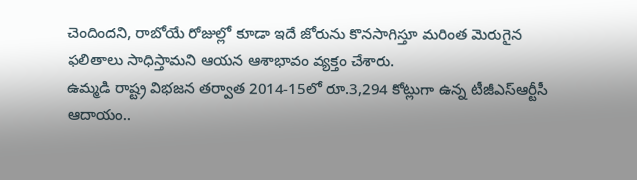చెందిందని, రాబోయే రోజుల్లో కూడా ఇదే జోరును కొనసాగిస్తూ మరింత మెరుగైన ఫలితాలు సాధిస్తామని ఆయన ఆశాభావం వ్యక్తం చేశారు.
ఉమ్మడి రాష్ట్ర విభజన తర్వాత 2014-15లో రూ.3,294 కోట్లుగా ఉన్న టీజీఎస్ఆర్టీసీ ఆదాయం..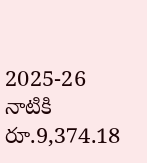2025-26 నాటికి రూ.9,374.18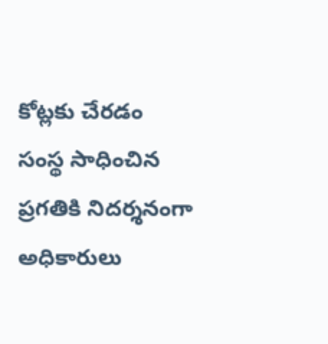కోట్లకు చేరడం సంస్థ సాధించిన ప్రగతికి నిదర్శనంగా అధికారులు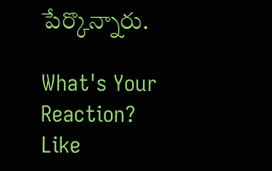పేర్కొన్నారు.

What's Your Reaction?
Like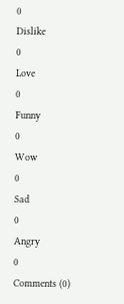0
Dislike
0
Love
0
Funny
0
Wow
0
Sad
0
Angry
0
Comments (0)